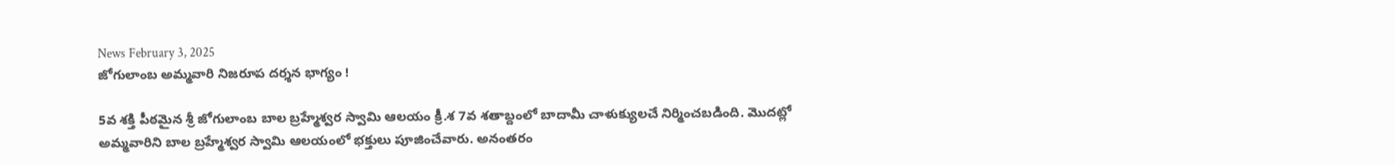News February 3, 2025
జోగులాంబ అమ్మవారి నిజరూప దర్శన భాగ్యం !

5వ శక్తి పీఠమైన శ్రీ జోగులాంబ బాల బ్రహ్మేశ్వర స్వామి ఆలయం క్రీ.శ 7వ శతాబ్దంలో బాదామీ చాళుక్యులచే నిర్మించబడింది. మొదట్లో అమ్మవారిని బాల బ్రహ్మేశ్వర స్వామి ఆలయంలో భక్తులు పూజించేవారు. అనంతరం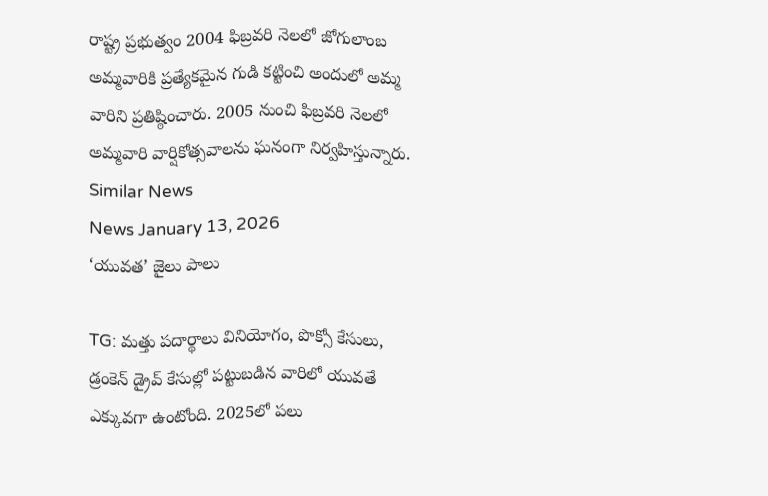రాష్ట్ర ప్రభుత్వం 2004 ఫిబ్రవరి నెలలో జోగులాంబ అమ్మవారికి ప్రత్యేకమైన గుడి కట్టించి అందులో అమ్మ వారిని ప్రతిష్ఠించారు. 2005 నుంచి ఫిబ్రవరి నెలలో అమ్మవారి వార్షికోత్సవాలను ఘనంగా నిర్వహిస్తున్నారు.
Similar News
News January 13, 2026
‘యువత’ జైలు పాలు

TG: మత్తు పదార్థాలు వినియోగం, పొక్సో కేసులు, డ్రంకెన్ డ్రైవ్ కేసుల్లో పట్టుబడిన వారిలో యువతే ఎక్కువగా ఉంటోంది. 2025లో పలు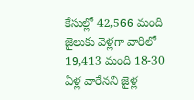కేసుల్లో 42,566 మంది జైలుకు వెళ్లగా వారిలో 19,413 మంది 18-30 ఏళ్ల వారేనని జైళ్ల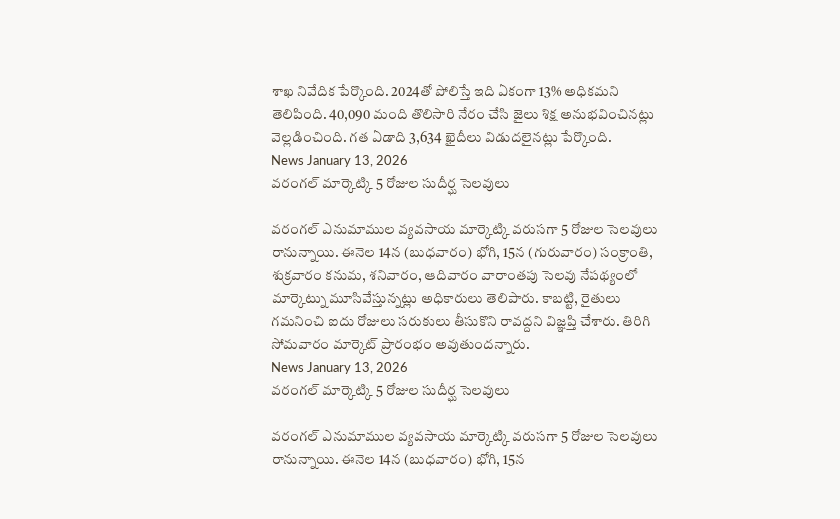శాఖ నివేదిక పేర్కొంది. 2024తో పోలిస్తే ఇది ఏకంగా 13% అధికమని తెలిపింది. 40,090 మంది తొలిసారి నేరం చేసి జైలు శిక్ష అనుభవించినట్లు వెల్లడించింది. గత ఏడాది 3,634 ఖైదీలు విడుదలైనట్లు పేర్కొంది.
News January 13, 2026
వరంగల్ మార్కెట్కి 5 రోజుల సుదీర్ఘ సెలవులు

వరంగల్ ఎనుమాముల వ్యవసాయ మార్కెట్కి వరుసగా 5 రోజుల సెలవులు రానున్నాయి. ఈనెల 14న (బుధవారం) భోగి, 15న (గురువారం) సంక్రాంతి, శుక్రవారం కనుమ, శనివారం, ఆదివారం వారాంతపు సెలవు నేపథ్యంలో మార్కెట్ను మూసివేస్తున్నట్లు అధికారులు తెలిపారు. కాబట్టి, రైతులు గమనించి ఐదు రోజులు సరుకులు తీసుకొని రావద్దని విజ్ఞప్తి చేశారు. తిరిగి సోమవారం మార్కెట్ ప్రారంభం అవుతుందన్నారు.
News January 13, 2026
వరంగల్ మార్కెట్కి 5 రోజుల సుదీర్ఘ సెలవులు

వరంగల్ ఎనుమాముల వ్యవసాయ మార్కెట్కి వరుసగా 5 రోజుల సెలవులు రానున్నాయి. ఈనెల 14న (బుధవారం) భోగి, 15న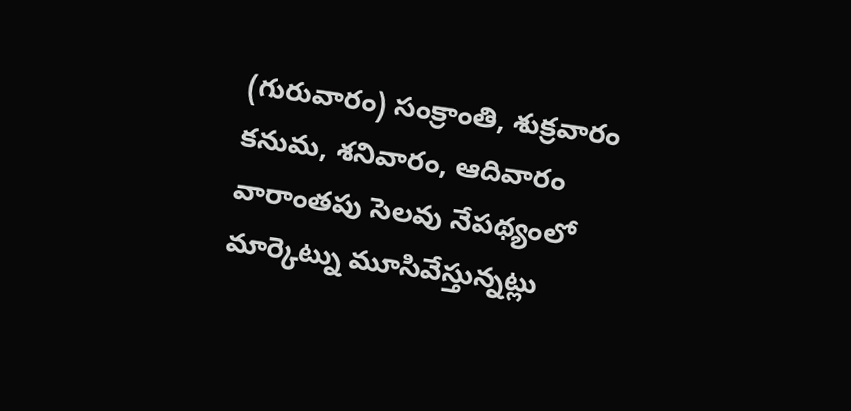(గురువారం) సంక్రాంతి, శుక్రవారం కనుమ, శనివారం, ఆదివారం వారాంతపు సెలవు నేపథ్యంలో మార్కెట్ను మూసివేస్తున్నట్లు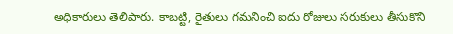అధికారులు తెలిపారు. కాబట్టి, రైతులు గమనించి ఐదు రోజులు సరుకులు తీసుకొని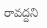రావద్దని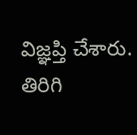విజ్ఞప్తి చేశారు. తిరిగి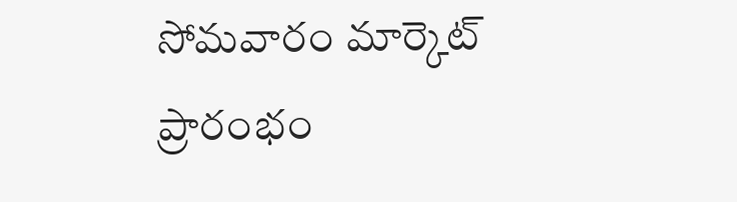సోమవారం మార్కెట్ ప్రారంభం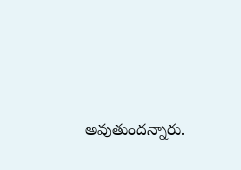అవుతుందన్నారు.